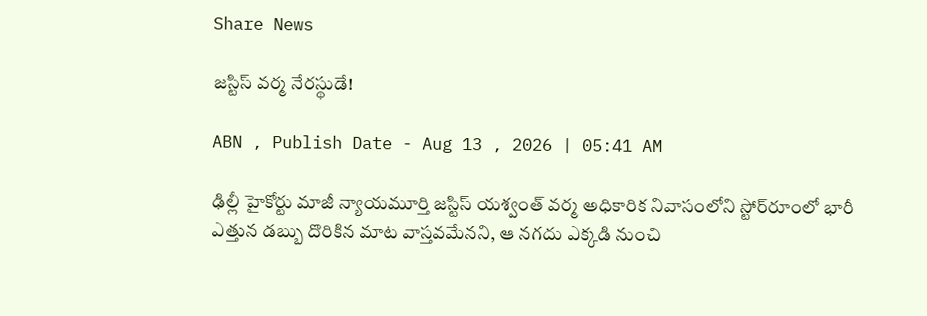Share News

జస్టిస్‌ వర్మ నేరస్థుడే!

ABN , Publish Date - Aug 13 , 2026 | 05:41 AM

ఢిల్లీ హైకోర్టు మాజీ న్యాయమూర్తి జస్టిస్‌ యశ్వంత్‌ వర్మ అధికారిక నివాసంలోని స్టోర్‌రూంలో భారీ ఎత్తున డబ్బు దొరికిన మాట వాస్తవమేనని, ఆ నగదు ఎక్కడి నుంచి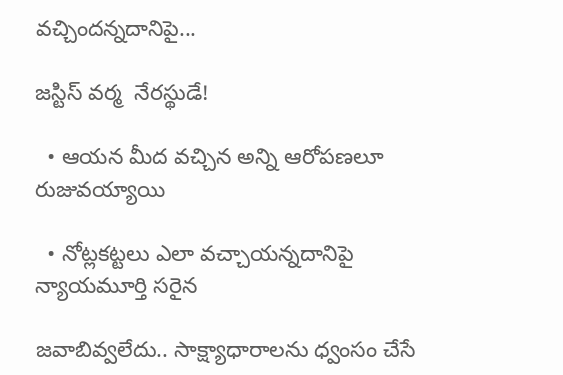వచ్చిందన్నదానిపై...

జస్టిస్‌ వర్మ  నేరస్థుడే!

  • ఆయన మీద వచ్చిన అన్ని ఆరోపణలూ రుజువయ్యాయి

  • నోట్లకట్టలు ఎలా వచ్చాయన్నదానిపై న్యాయమూర్తి సరైన

జవాబివ్వలేదు.. సాక్ష్యాధారాలను ధ్వంసం చేసే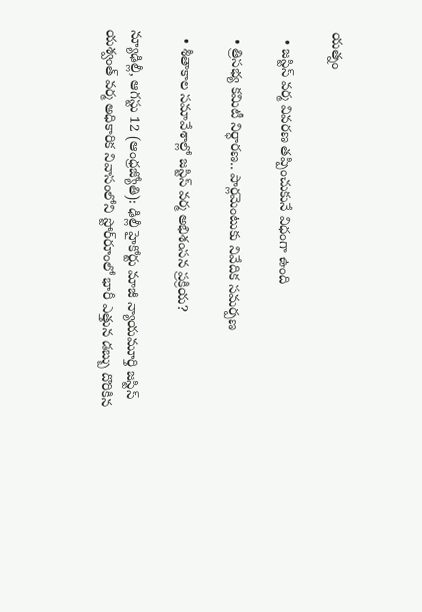యత్నం

  • జస్టిస్‌ వర్మ వివరణ తప్పించుకునే విధంగా ఉంది

  • త్రిసభ్య కమిటీ నిర్ధారణ.. పార్లమెంటుకు నివేదిక సమర్పణ

  • శీతాకాల సమావేశాల్లో జస్టిస్‌ వర్మ అభిశంసన ప్రక్రియ?

న్యూఢిల్లీ, ఆగస్టు 12 (ఆంధ్రజ్యోతి): ఢిల్లీ హైకోర్టు మాజీ న్యాయమూర్తి జస్టిస్‌ యశ్వంత్‌ వర్మ అధికారిక నివాసంలోని స్టోర్‌రూంలో భారీ ఎత్తున డబ్బు దొరికిన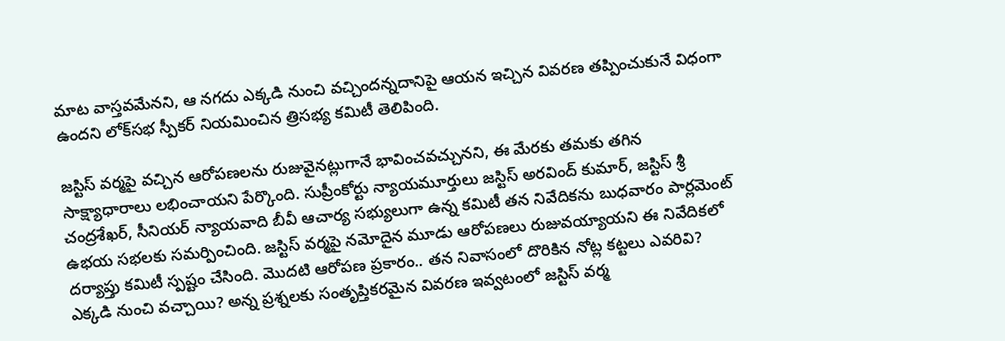మాట వాస్తవమేనని, ఆ నగదు ఎక్కడి నుంచి వచ్చిందన్నదానిపై ఆయన ఇచ్చిన వివరణ తప్పించుకునే విధంగా ఉందని లోక్‌సభ స్పీకర్‌ నియమించిన త్రిసభ్య కమిటీ తెలిపింది.

జస్టిస్‌ వర్మపై వచ్చిన ఆరోపణలను రుజువైనట్లుగానే భావించవచ్చునని, ఈ మేరకు తమకు తగిన సాక్ష్యాధారాలు లభించాయని పేర్కొంది. సుప్రీంకోర్టు న్యాయమూర్తులు జస్టిస్‌ అరవింద్‌ కుమార్‌, జస్టిస్‌ శ్రీ చంద్రశేఖర్‌, సీనియర్‌ న్యాయవాది బీవీ ఆచార్య సభ్యులుగా ఉన్న కమిటీ తన నివేదికను బుధవారం పార్లమెంట్‌ ఉభయ సభలకు సమర్పించింది. జస్టిస్‌ వర్మపై నమోదైన మూడు ఆరోపణలు రుజువయ్యాయని ఈ నివేదికలో దర్యాప్తు కమిటీ స్పష్టం చేసింది. మొదటి ఆరోపణ ప్రకారం.. తన నివాసంలో దొరికిన నోట్ల కట్టలు ఎవరివి? ఎక్కడి నుంచి వచ్చాయి? అన్న ప్రశ్నలకు సంతృప్తికరమైన వివరణ ఇవ్వటంలో జస్టిస్‌ వర్మ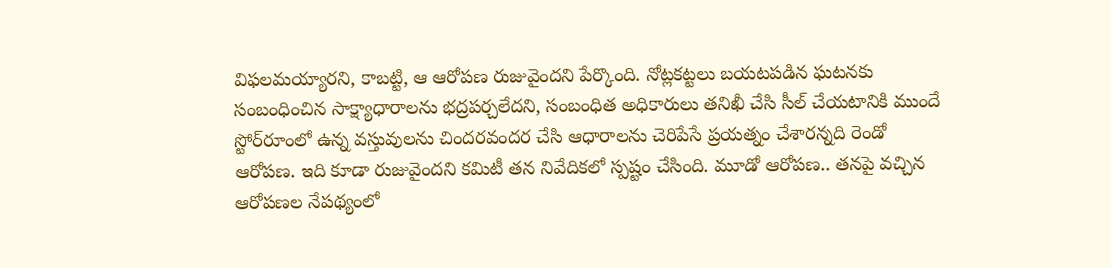విఫలమయ్యారని, కాబట్టి, ఆ ఆరోపణ రుజువైందని పేర్కొంది. నోట్లకట్టలు బయటపడిన ఘటనకు సంబంధించిన సాక్ష్యాధారాలను భద్రపర్చలేదని, సంబంధిత అధికారులు తనిఖీ చేసి సీల్‌ చేయటానికి ముందే స్టోర్‌రూంలో ఉన్న వస్తువులను చిందరవందర చేసి ఆధారాలను చెరిపేసే ప్రయత్నం చేశారన్నది రెండో ఆరోపణ. ఇది కూడా రుజువైందని కమిటీ తన నివేదికలో స్పష్టం చేసింది. మూడో ఆరోపణ.. తనపై వచ్చిన ఆరోపణల నేపథ్యంలో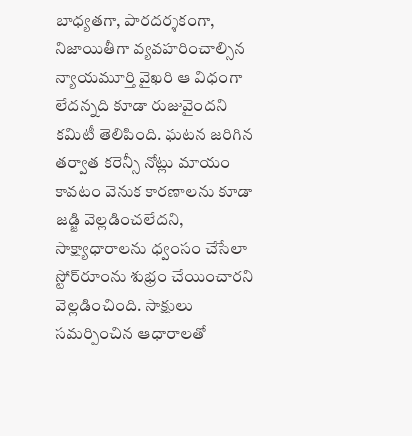బాధ్యతగా, పారదర్శకంగా, నిజాయితీగా వ్యవహరించాల్సిన న్యాయమూర్తి వైఖరి ఆ విధంగా లేదన్నది కూడా రుజువైందని కమిటీ తెలిపింది. ఘటన జరిగిన తర్వాత కరెన్సీ నోట్లు మాయం కావటం వెనుక కారణాలను కూడా జడ్జి వెల్లడించలేదని, సాక్ష్యాధారాలను ధ్వంసం చేసేలా స్టోర్‌రూంను శుభ్రం చేయించారని వెల్లడించింది. సాక్షులు సమర్పించిన ఆధారాలతో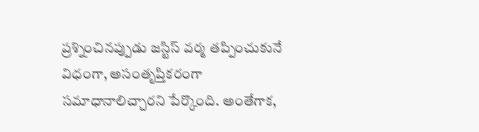ప్రశ్నించినప్పుడు జస్టిస్‌ వర్మ తప్పించుకునే విధంగా, అసంతృప్తికరంగా సమాధానాలిచ్చారని పేర్కొంది. అంతేగాక,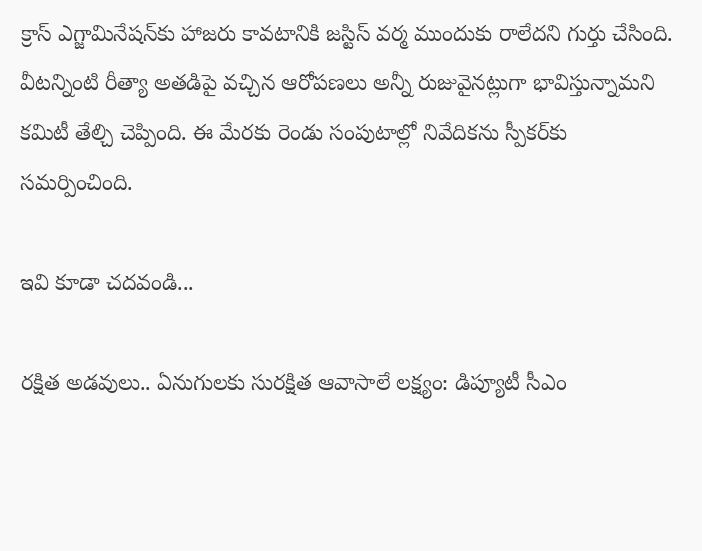క్రాస్‌ ఎగ్జామినేషన్‌కు హాజరు కావటానికి జస్టిస్‌ వర్మ ముందుకు రాలేదని గుర్తు చేసింది. వీటన్నింటి రీత్యా అతడిపై వచ్చిన ఆరోపణలు అన్నీ రుజువైనట్లుగా భావిస్తున్నామని కమిటీ తేల్చి చెప్పింది. ఈ మేరకు రెండు సంపుటాల్లో నివేదికను స్పీకర్‌కు సమర్పించింది.

ఇవి కూడా చదవండి...

రక్షిత అడవులు.. ఏనుగులకు సురక్షిత ఆవాసాలే లక్ష్యం: డిప్యూటీ సీఎం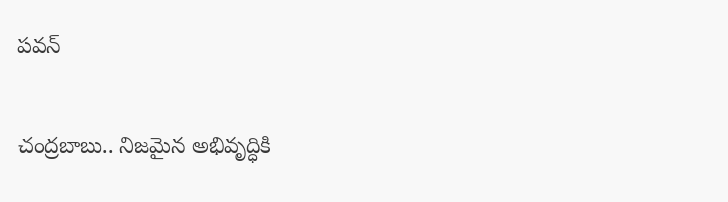పవన్

చంద్రబాబు.. నిజమైన అభివృద్ధికి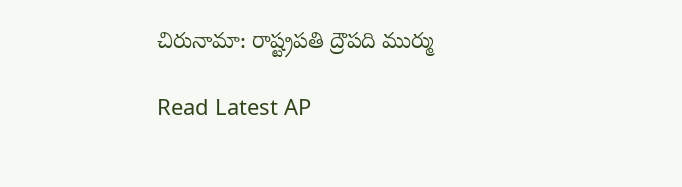చిరునామా: రాష్ట్రపతి ద్రౌపది ముర్ము

Read Latest AP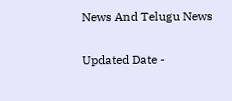News And Telugu News

Updated Date -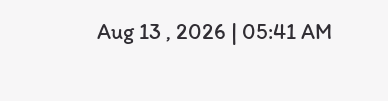Aug 13 , 2026 | 05:41 AM